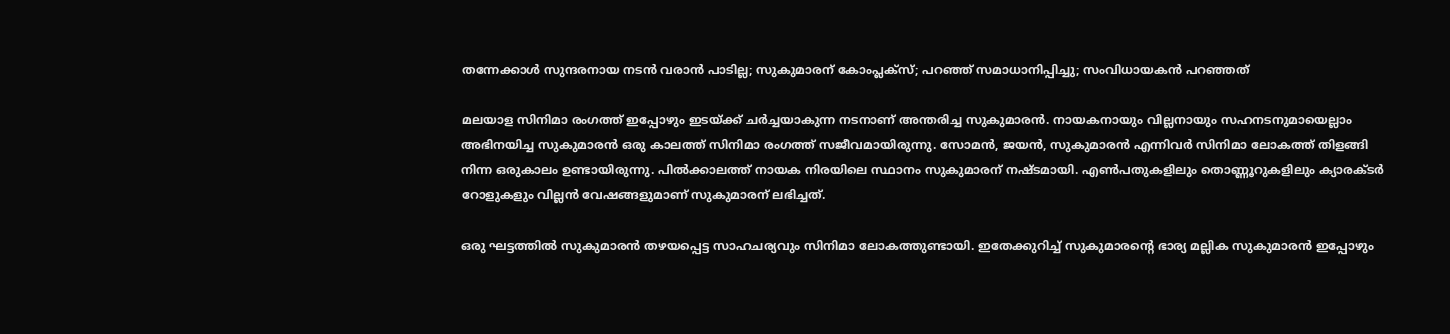തന്നേക്കാൾ സുന്ദരനായ ന‌ടൻ വരാൻ പാടില്ല; സുകുമാരന് കോംപ്ലക്സ്; പറഞ്ഞ് സമാധാനിപ്പിച്ചു; സംവിധായകൻ പറഞ്ഞത്

മലയാള സിനിമാ രംഗത്ത് ഇപ്പോഴും ഇടയ്ക്ക് ചർച്ചയാകുന്ന ന‌ടനാണ് അന്തരിച്ച സുകുമാരൻ. നായകനായും വില്ലനായും സഹനടനുമായെല്ലാം അഭിനയിച്ച സുകുമാരൻ ഒരു കാലത്ത് സിനിമാ രംഗത്ത് സജീവമായിരുന്നു. സോമൻ, ജയൻ, സുകുമാരൻ എന്നിവർ സിനിമാ ലോകത്ത് തിളങ്ങി നിന്ന ഒരുകാലം ഉണ്ടായിരുന്നു. പിൽക്കാലത്ത് നായക നിരയിലെ സ്ഥാനം സുകുമാരന് നഷ്ടമായി. എൺപതുകളിലും തൊണ്ണൂറുകളിലും ക്യാരക്ടർ റോളുകളും വില്ലൻ വേഷങ്ങളുമാണ് സുകുമാരന് ലഭിച്ചത്.

ഒരു ഘട്ടത്തിൽ സുകുമാരൻ തഴയപ്പെട്ട സാഹചര്യവും സിനിമാ ലോകത്തുണ്ടായി. ഇതേക്കുറിച്ച് സുകുമാരന്റെ ഭാര്യ മല്ലിക സുകുമാരൻ ഇപ്പോഴും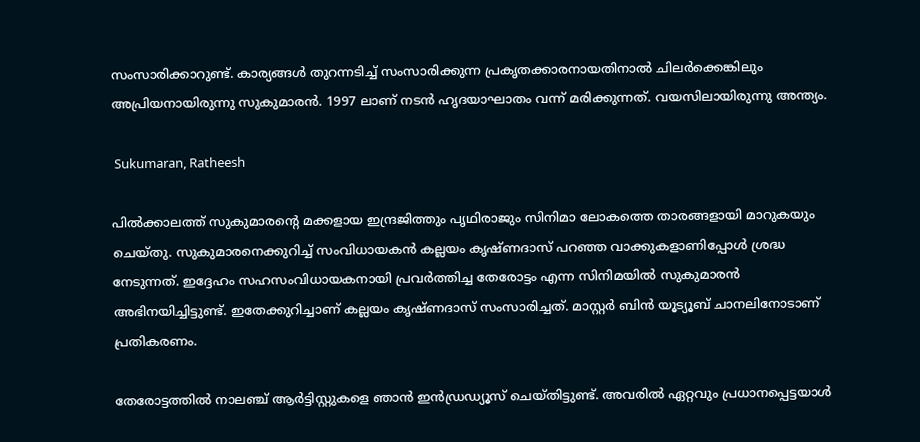സംസാരിക്കാറുണ്ട്. കാര്യങ്ങൾ തുറന്നടിച്ച് സംസാരിക്കുന്ന പ്രകൃതക്കാരനായതിനാൽ ചിലർക്കെങ്കിലും അപ്രിയനായിരുന്നു സുകുമാരൻ. 1997 ലാണ് നടൻ ഹൃദയാഘാതം വന്ന് മരിക്കുന്നത്. വയസിലായിരുന്നു അന്ത്യം.

 Sukumaran, Ratheesh

പിൽക്കാലത്ത് സുകുമാരന്റെ മക്കളായ ഇന്ദ്രജിത്തും പൃഥിരാജും സിനിമാ ലോകത്തെ താരങ്ങളായി മാറുകയും ചെയ്തു. സുകുമാരനെക്കുറിച്ച് സംവിധായകൻ കല്ലയം കൃഷ്ണദാസ് പറഞ്ഞ വാക്കുകളാണിപ്പോൾ ശ്രദ്ധ നേടുന്നത്. ഇദ്ദേഹം സഹസംവിധായകനായി പ്രവർത്തിച്ച തേരോട്ടം എന്ന സിനിമയിൽ സുകുമാരൻ അഭിനയിച്ചിട്ടുണ്ട്. ഇതേക്കുറിച്ചാണ് കല്ലയം കൃഷ്ണദാസ് സംസാരിച്ചത്. മാസ്റ്റർ ബിൻ യൂട്യൂബ് ചാനലിനോടാണ് പ്രതികരണം.

തേരോട്ടത്തിൽ നാലഞ്ച് ആർട്ടിസ്റ്റുകളെ ഞാൻ ഇൻഡ്രഡ്യൂസ് ചെയ്തിട്ടുണ്ട്. അവരിൽ ഏറ്റവും പ്രധാനപ്പെട്ടയാൾ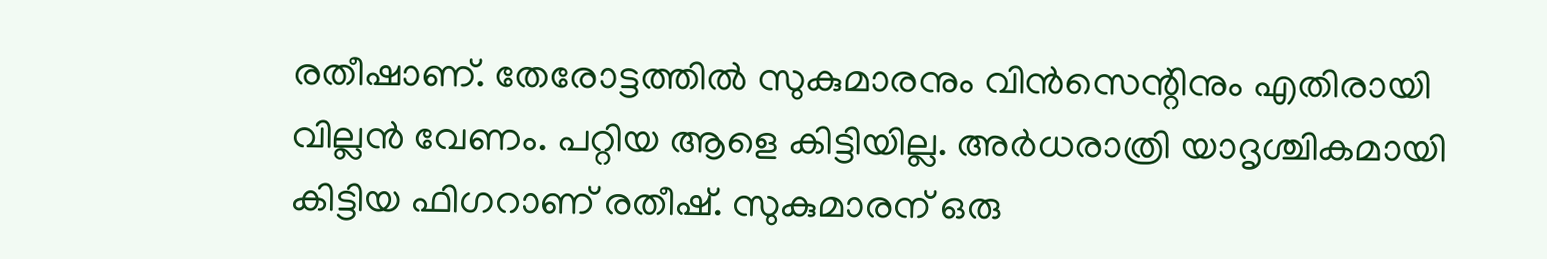രതീഷാണ്. തേരോട്ടത്തിൽ സുകുമാരനും വിൻസെന്റിനും എതിരായി വില്ലൻ വേണം. പറ്റിയ ആളെ കിട്ടിയില്ല. അർധരാത്രി യാദൃശ്ചികമായി കിട്ടിയ ഫിഗറാണ് രതീഷ്. സുകുമാരന് ഒരു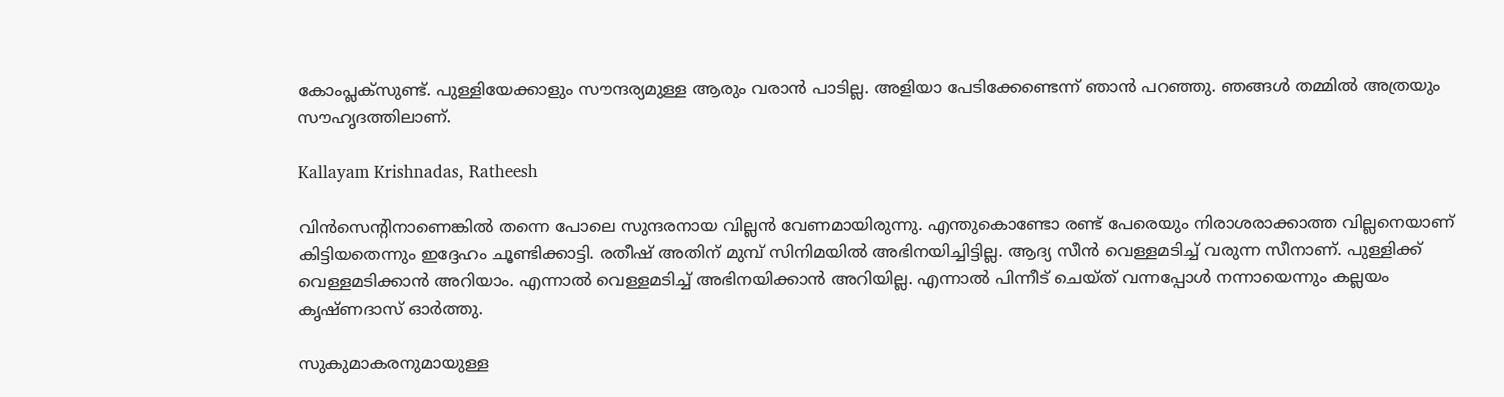കോംപ്ലക്സുണ്ട്. പുള്ളിയേക്കാളും സൗന്ദര്യമുള്ള ആരും വരാൻ പാടില്ല. അളിയാ പേടിക്കേണ്ടെന്ന് ഞാൻ പറഞ്ഞു. ഞങ്ങൾ തമ്മിൽ അത്രയും സൗഹൃദത്തിലാണ്.

Kallayam Krishnadas, Ratheesh

വിൻസെന്റിനാണെങ്കിൽ തന്നെ പോലെ സുന്ദരനായ വില്ലൻ വേണമായിരുന്നു. എന്തുകൊണ്ടോ രണ്ട് പേരെയും നിരാശരാക്കാത്ത വില്ലനെയാണ് കിട്ടിയതെന്നും ഇദ്ദേഹം ചൂണ്ടിക്കാട്ടി. രതീഷ് അതിന് മുമ്പ് സിനിമയിൽ അഭിനയിച്ചിട്ടില്ല. ആദ്യ സീൻ വെള്ളമടിച്ച് വരുന്ന സീനാണ്. പുള്ളിക്ക് വെള്ളമടിക്കാൻ അറിയാം. എന്നാൽ വെള്ളമടിച്ച് അഭിനയിക്കാൻ അറിയില്ല. എന്നാൽ പിന്നീട് ചെയ്ത് വന്നപ്പോൾ നന്നായെന്നും കല്ലയം കൃഷ്ണദാസ് ഓർത്തു.

സുകുമാകരനുമായുള്ള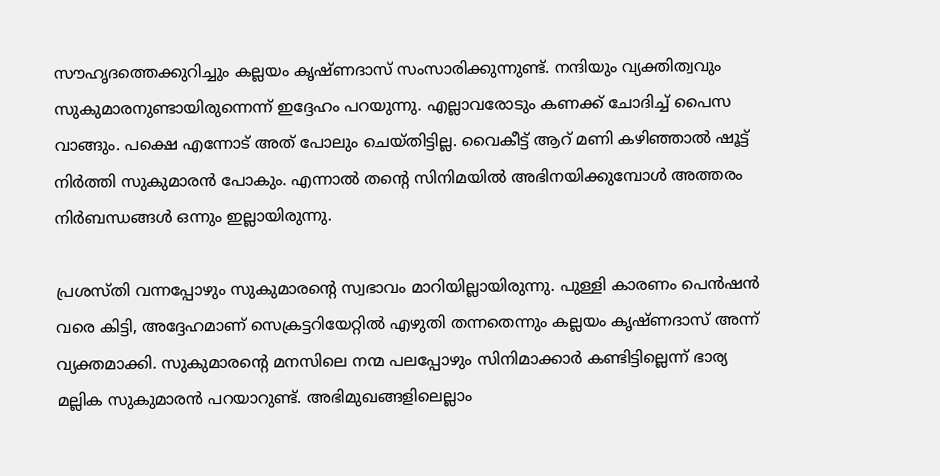സൗഹൃദത്തെക്കുറിച്ചും കല്ലയം കൃഷ്ണദാസ് സംസാരിക്കുന്നുണ്ട്. നന്ദിയും വ്യക്തിത്വവും സുകുമാരനുണ്ടായിരുന്നെന്ന് ഇദ്ദേഹം പറയുന്നു. എല്ലാവരോടും കണക്ക് ചോദിച്ച് പൈസ വാങ്ങും. പക്ഷെ എന്നോട് അത് പോലും ചെയ്തിട്ടില്ല. വൈകീട്ട് ആറ് മണി കഴിഞ്ഞാൽ ഷൂട്ട് നിർത്തി സുകുമാരൻ പോകും. എന്നാൽ തന്റെ സിനിമയിൽ അഭിനയിക്കുമ്പോൾ അത്തരം നിർബന്ധങ്ങൾ ഒന്നും ഇല്ലായിരുന്നു.

പ്രശസ്തി വന്നപ്പോഴും സുകുമാരന്റെ സ്വഭാവം മാറിയില്ലായിരുന്നു. പുള്ളി കാരണം പെൻഷൻ വരെ കിട്ടി, അദ്ദേഹമാണ് സെക്രട്ടറിയേറ്റിൽ എഴുതി തന്നതെന്നും കല്ലയം കൃഷ്ണദാസ് അന്ന് വ്യക്തമാക്കി. സുകുമാരന്റെ മനസിലെ നന്മ പലപ്പോഴും സിനിമാക്കാർ കണ്ടിട്ടില്ലെന്ന് ഭാര്യ മല്ലിക സുകുമാരൻ പറയാറുണ്ട്. അഭിമുഖങ്ങളിലെല്ലാം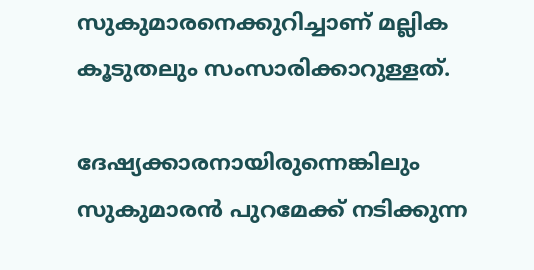സുകുമാരനെക്കുറിച്ചാണ് മല്ലിക കൂ‌‌ടുതലും സംസാരിക്കാറുള്ളത്.

ദേഷ്യക്കാരനായിരുന്നെങ്കിലും സുകുമാരൻ പുറമേക്ക് നടിക്കുന്ന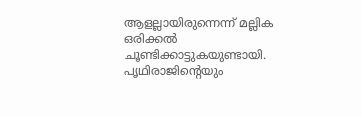ആളല്ലായിരുന്നെന്ന് മല്ലിക ഒരിക്കൽ ചൂണ്ടിക്കാട്ടുകയുണ്ടായി. പൃഥിരാജിന്റെയും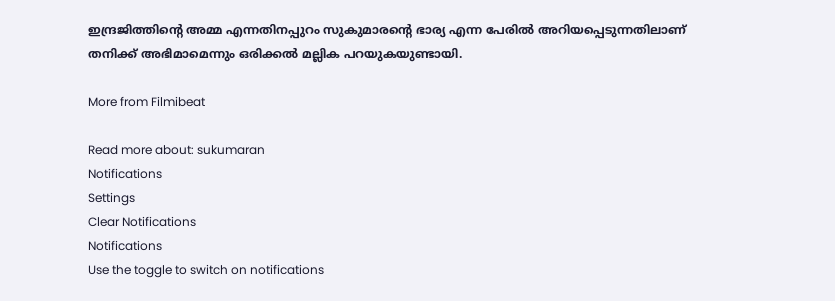ഇന്ദ്രജിത്തിന്റെ അമ്മ എന്നതിനപ്പുറം സുകുമാരന്റെ ഭാര്യ എന്ന പേരിൽ അറിയപ്പെടുന്നതിലാണ് തനിക്ക് അഭിമാമെന്നും ഒരിക്കൽ മല്ലിക പറയുകയുണ്ടായി.

More from Filmibeat

Read more about: sukumaran
Notifications
Settings
Clear Notifications
Notifications
Use the toggle to switch on notifications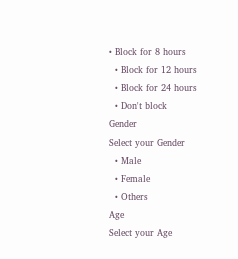• Block for 8 hours
  • Block for 12 hours
  • Block for 24 hours
  • Don't block
Gender
Select your Gender
  • Male
  • Female
  • Others
Age
Select your Age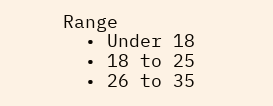Range
  • Under 18
  • 18 to 25
  • 26 to 35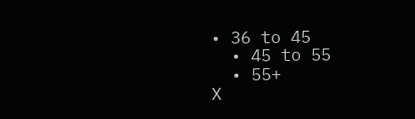• 36 to 45
  • 45 to 55
  • 55+
X